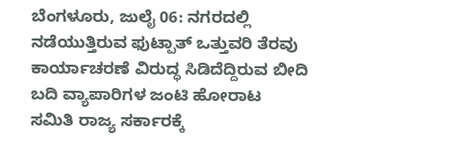ಬೆಂಗಳೂರು, ಜುಲೈ 06: ನಗರದಲ್ಲಿ ನಡೆಯುತ್ತಿರುವ ಫುಟ್ಪಾತ್ ಒತ್ತುವರಿ ತೆರವು ಕಾರ್ಯಾಚರಣೆ ವಿರುದ್ಧ ಸಿಡಿದೆದ್ದಿರುವ ಬೀದಿ ಬದಿ ವ್ಯಾಪಾರಿಗಳ ಜಂಟಿ ಹೋರಾಟ ಸಮಿತಿ ರಾಜ್ಯ ಸರ್ಕಾರಕ್ಕೆ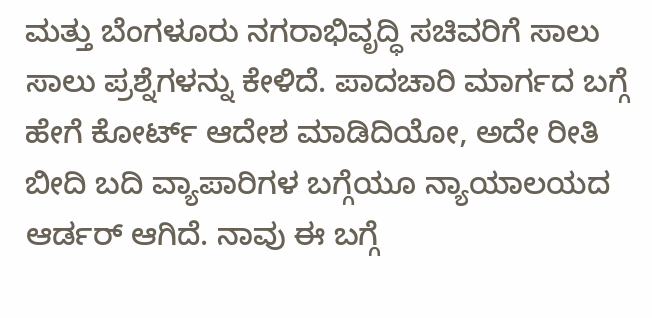ಮತ್ತು ಬೆಂಗಳೂರು ನಗರಾಭಿವೃದ್ಧಿ ಸಚಿವರಿಗೆ ಸಾಲು ಸಾಲು ಪ್ರಶ್ನೆಗಳನ್ನು ಕೇಳಿದೆ. ಪಾದಚಾರಿ ಮಾರ್ಗದ ಬಗ್ಗೆ ಹೇಗೆ ಕೋರ್ಟ್ ಆದೇಶ ಮಾಡಿದಿಯೋ, ಅದೇ ರೀತಿ ಬೀದಿ ಬದಿ ವ್ಯಾಪಾರಿಗಳ ಬಗ್ಗೆಯೂ ನ್ಯಾಯಾಲಯದ ಆರ್ಡರ್ ಆಗಿದೆ. ನಾವು ಈ ಬಗ್ಗೆ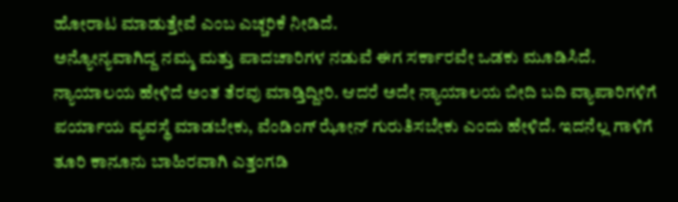ಹೋರಾಟ ಮಾಡುತ್ತೇವೆ ಎಂಬ ಎಚ್ಚರಿಕೆ ನೀಡಿದೆ.
ಅನ್ಯೋನ್ಯವಾಗಿದ್ದ ನಮ್ಮ ಮತ್ತು ಪಾದಚಾರಿಗಳ ನಡುವೆ ಈಗ ಸರ್ಕಾರವೇ ಒಡಕು ಮೂಡಿಸಿದೆ. ನ್ಯಾಯಾಲಯ ಹೇಳಿದೆ ಅಂತ ತೆರವು ಮಾಡ್ತಿದ್ದೀರಿ. ಆದರೆ ಅದೇ ನ್ಯಾಯಾಲಯ ಬೀದಿ ಬದಿ ವ್ಯಾಪಾರಿಗಳಿಗೆ ಪರ್ಯಾಯ ವ್ಯವಸ್ಥೆ ಮಾಡಬೇಕು, ವೆಂಡಿಂಗ್ ಝೋನ್ ಗುರುತಿಸಬೇಕು ಎಂದು ಹೇಳಿದೆ. ಇದನೆಲ್ಲ ಗಾಳಿಗೆ ತೂರಿ ಕಾನೂನು ಬಾಹಿರವಾಗಿ ಎತ್ತಂಗಡಿ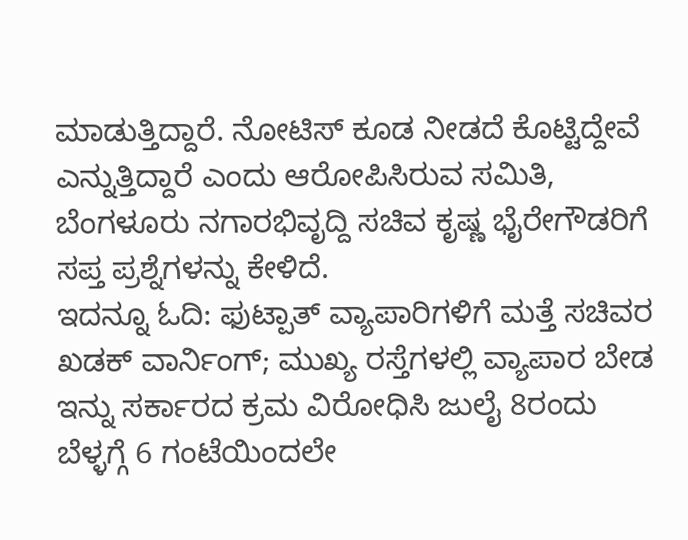ಮಾಡುತ್ತಿದ್ದಾರೆ. ನೋಟಿಸ್ ಕೂಡ ನೀಡದೆ ಕೊಟ್ಟಿದ್ದೇವೆ ಎನ್ನುತ್ತಿದ್ದಾರೆ ಎಂದು ಆರೋಪಿಸಿರುವ ಸಮಿತಿ, ಬೆಂಗಳೂರು ನಗಾರಭಿವೃದ್ದಿ ಸಚಿವ ಕೃಷ್ಣ ಭೈರೇಗೌಡರಿಗೆ ಸಪ್ತ ಪ್ರಶ್ನೆಗಳನ್ನು ಕೇಳಿದೆ.
ಇದನ್ನೂ ಓದಿ: ಫುಟ್ಪಾತ್ ವ್ಯಾಪಾರಿಗಳಿಗೆ ಮತ್ತೆ ಸಚಿವರ ಖಡಕ್ ವಾರ್ನಿಂಗ್; ಮುಖ್ಯ ರಸ್ತೆಗಳಲ್ಲಿ ವ್ಯಾಪಾರ ಬೇಡ
ಇನ್ನು ಸರ್ಕಾರದ ಕ್ರಮ ವಿರೋಧಿಸಿ ಜುಲೈ 8ರಂದು ಬೆಳ್ಳಗ್ಗೆ 6 ಗಂಟೆಯಿಂದಲೇ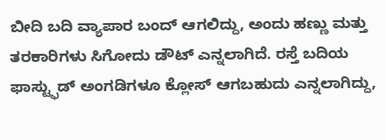ಬೀದಿ ಬದಿ ವ್ಯಾಪಾರ ಬಂದ್ ಆಗಲಿದ್ದು, ಅಂದು ಹಣ್ಣು ಮತ್ತು ತರಕಾರಿಗಳು ಸಿಗೋದು ಡೌಟ್ ಎನ್ನಲಾಗಿದೆ. ರಸ್ತೆ ಬದಿಯ ಫಾಸ್ಟ್ಫುಡ್ ಅಂಗಡಿಗಳೂ ಕ್ಲೋಸ್ ಆಗಬಹುದು ಎನ್ನಲಾಗಿದ್ದು,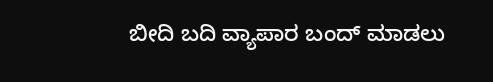ಬೀದಿ ಬದಿ ವ್ಯಾಪಾರ ಬಂದ್ ಮಾಡಲು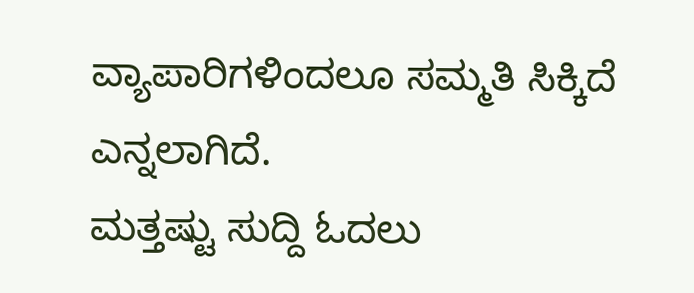ವ್ಯಾಪಾರಿಗಳಿಂದಲೂ ಸಮ್ಮತಿ ಸಿಕ್ಕಿದೆ ಎನ್ನಲಾಗಿದೆ.
ಮತ್ತಷ್ಟು ಸುದ್ದಿ ಓದಲು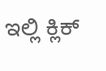ಇಲ್ಲಿ ಕ್ಲಿಕ್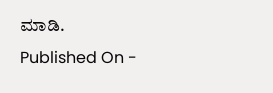ಮಾಡಿ.
Published On -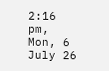2:16 pm, Mon, 6 July 26